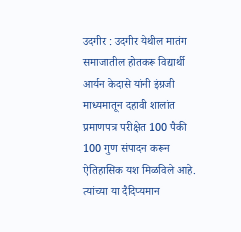उदगीर : उदगीर येथील मातंग समाजातील होतकरू विद्यार्थी आर्यन केदासे यांनी इंग्रजी माध्यमातून दहावी शालांत प्रमाणपत्र परीक्षेत 100 पैकी 100 गुण संपादन करून ऐतिहासिक यश मिळविले आहे. त्यांच्या या दैदिप्यमान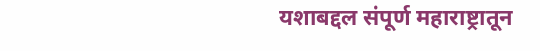यशाबद्दल संपूर्ण महाराष्ट्रातून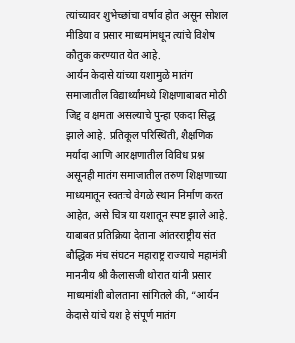त्यांच्यावर शुभेच्छांचा वर्षाव होत असून सोशल मीडिया व प्रसार माध्यमांमधून त्यांचे विशेष कौतुक करण्यात येत आहे.
आर्यन केदासे यांच्या यशामुळे मातंग समाजातील विद्यार्थ्यांमध्ये शिक्षणाबाबत मोठी जिद्द व क्षमता असल्याचे पुन्हा एकदा सिद्ध झाले आहे. प्रतिकूल परिस्थिती, शैक्षणिक मर्यादा आणि आरक्षणातील विविध प्रश्न असूनही मातंग समाजातील तरुण शिक्षणाच्या माध्यमातून स्वतःचे वेगळे स्थान निर्माण करत आहेत, असे चित्र या यशातून स्पष्ट झाले आहे.
याबाबत प्रतिक्रिया देताना आंतरराष्ट्रीय संत बौद्धिक मंच संघटन महाराष्ट्र राज्याचे महामंत्री माननीय श्री कैलासजी थोरात यांनी प्रसार माध्यमांशी बोलताना सांगितले की, “आर्यन केदासे यांचे यश हे संपूर्ण मातंग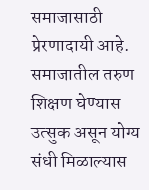समाजासाठी प्रेरणादायी आहे. समाजातील तरुण शिक्षण घेण्यास उत्सुक असून योग्य संधी मिळाल्यास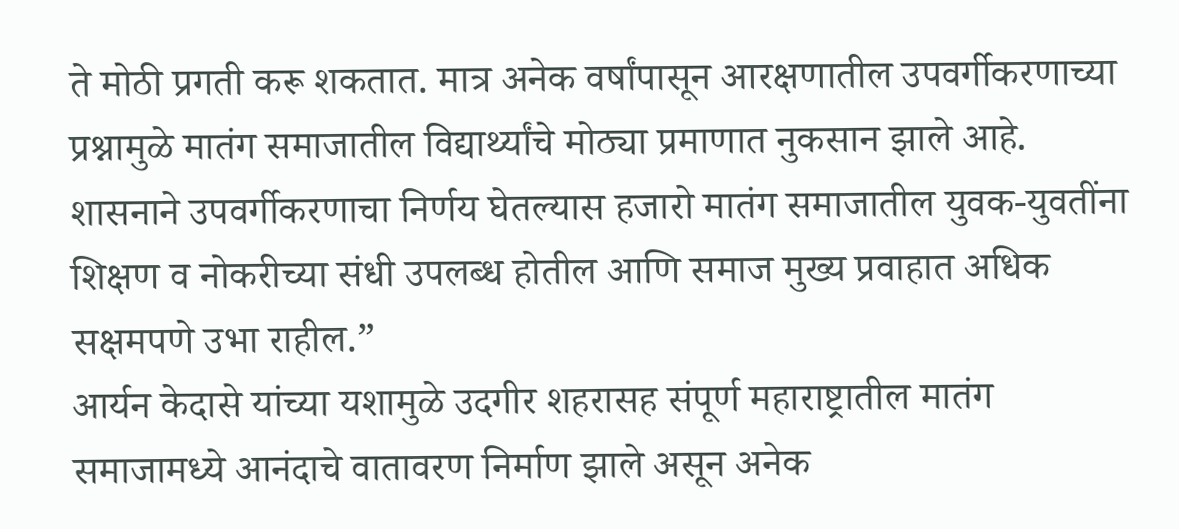ते मोठी प्रगती करू शकतात. मात्र अनेक वर्षांपासून आरक्षणातील उपवर्गीकरणाच्या प्रश्नामुळे मातंग समाजातील विद्यार्थ्यांचे मोठ्या प्रमाणात नुकसान झाले आहे. शासनाने उपवर्गीकरणाचा निर्णय घेतल्यास हजारो मातंग समाजातील युवक-युवतींना शिक्षण व नोकरीच्या संधी उपलब्ध होतील आणि समाज मुख्य प्रवाहात अधिक सक्षमपणे उभा राहील.”
आर्यन केदासे यांच्या यशामुळे उदगीर शहरासह संपूर्ण महाराष्ट्रातील मातंग समाजामध्ये आनंदाचे वातावरण निर्माण झाले असून अनेक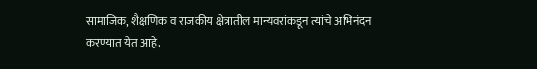सामाजिक, शैक्षणिक व राजकीय क्षेत्रातील मान्यवरांकडून त्यांचे अभिनंदन करण्यात येत आहे.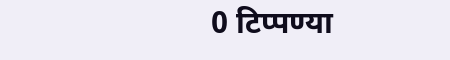0 टिप्पण्या